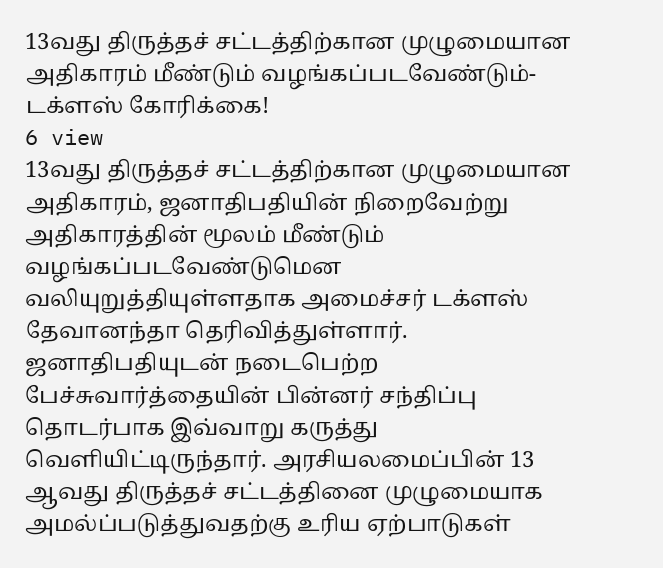13வது திருத்தச் சட்டத்திற்கான முழுமையான அதிகாரம் மீண்டும் வழங்கப்படவேண்டும்- டக்ளஸ் கோரிக்கை!
6 view
13வது திருத்தச் சட்டத்திற்கான முழுமையான அதிகாரம், ஜனாதிபதியின் நிறைவேற்று அதிகாரத்தின் மூலம் மீண்டும் வழங்கப்படவேண்டுமென வலியுறுத்தியுள்ளதாக அமைச்சர் டக்ளஸ் தேவானந்தா தெரிவித்துள்ளார். ஜனாதிபதியுடன் நடைபெற்ற பேச்சுவார்த்தையின் பின்னர் சந்திப்பு தொடர்பாக இவ்வாறு கருத்து வெளியிட்டிருந்தார். அரசியலமைப்பின் 13 ஆவது திருத்தச் சட்டத்தினை முழுமையாக அமல்ப்படுத்துவதற்கு உரிய ஏற்பாடுகள்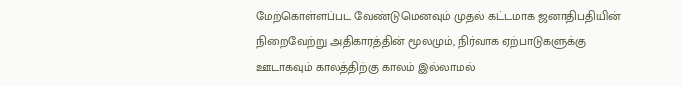மேற்கொள்ளப்பட வேண்டுமெனவும் முதல் கட்டமாக ஜனாதிபதியின் நிறைவேற்று அதிகாரத்தின் மூலமும், நிர்வாக ஏற்பாடுகளுக்கு ஊடாகவும் காலத்திற்கு காலம் இல்லாமல்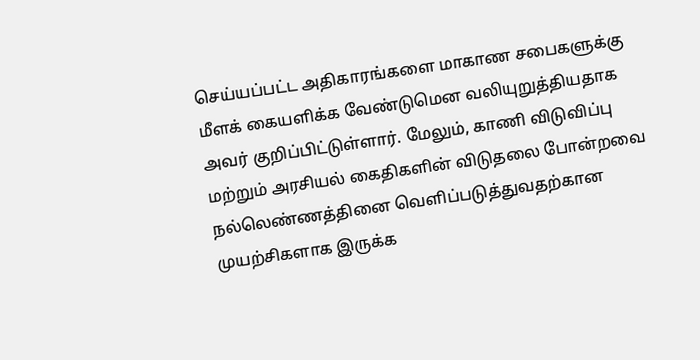செய்யப்பட்ட அதிகாரங்களை மாகாண சபைகளுக்கு மீளக் கையளிக்க வேண்டுமென வலியுறுத்தியதாக அவர் குறிப்பிட்டுள்ளார். மேலும், காணி விடுவிப்பு மற்றும் அரசியல் கைதிகளின் விடுதலை போன்றவை நல்லெண்ணத்தினை வெளிப்படுத்துவதற்கான முயற்சிகளாக இருக்க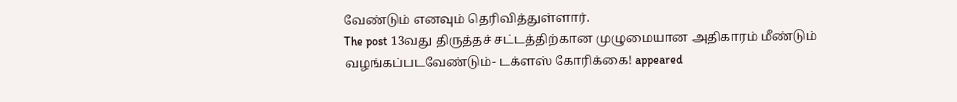வேண்டும் எனவும் தெரிவித்துள்ளார்.
The post 13வது திருத்தச் சட்டத்திற்கான முழுமையான அதிகாரம் மீண்டும் வழங்கப்படவேண்டும்- டக்ளஸ் கோரிக்கை! appeared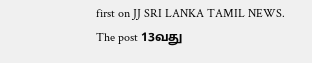first on JJ SRI LANKA TAMIL NEWS.
The post 13வது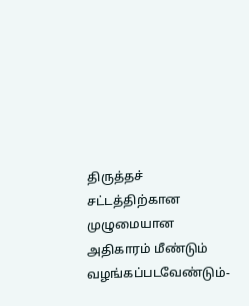திருத்தச் சட்டத்திற்கான முழுமையான அதிகாரம் மீண்டும் வழங்கப்படவேண்டும்-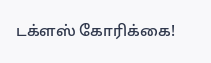டக்ளஸ் கோரிக்கை!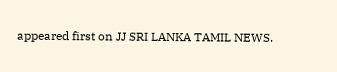appeared first on JJ SRI LANKA TAMIL NEWS.